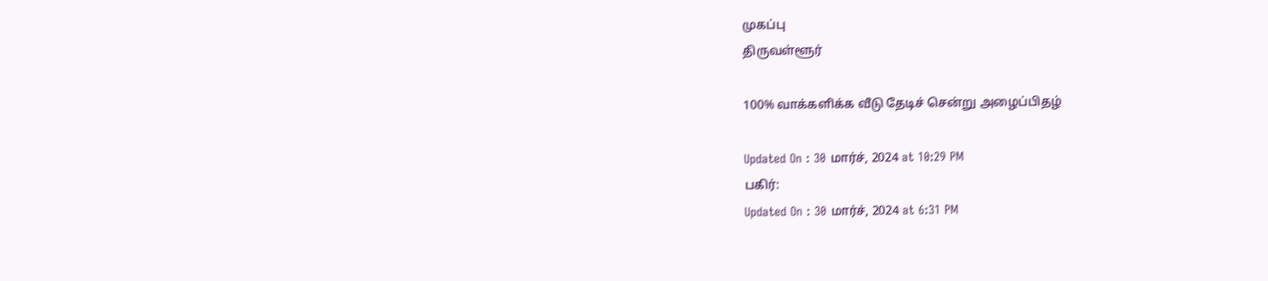முகப்பு
திருவள்ளூர்

100% வாக்களிக்க வீடு தேடிச் சென்று அழைப்பிதழ்

Updated On : 30 மார்ச், 2024 at 10:29 PM
பகிர்:
Updated On : 30 மார்ச், 2024 at 6:31 PM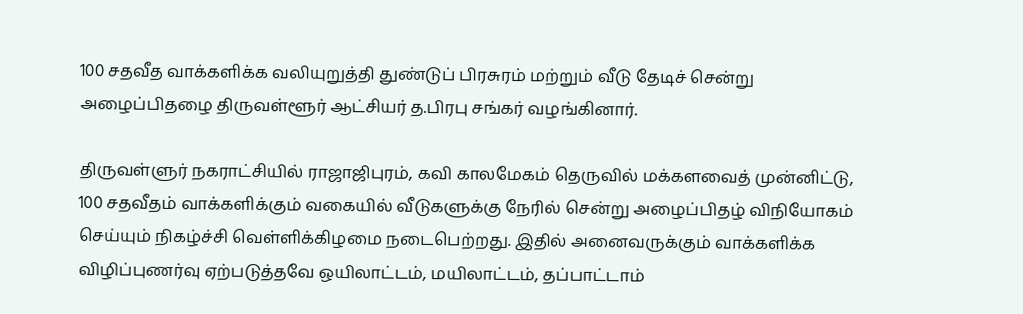100 சதவீத வாக்களிக்க வலியுறுத்தி துண்டுப் பிரசுரம் மற்றும் வீடு தேடிச் சென்று அழைப்பிதழை திருவள்ளூர் ஆட்சியர் த.பிரபு சங்கர் வழங்கினார்.

திருவள்ளுர் நகராட்சியில் ராஜாஜிபுரம், கவி காலமேகம் தெருவில் மக்களவைத் முன்னிட்டு, 100 சதவீதம் வாக்களிக்கும் வகையில் வீடுகளுக்கு நேரில் சென்று அழைப்பிதழ் விநியோகம் செய்யும் நிகழ்ச்சி வெள்ளிக்கிழமை நடைபெற்றது. இதில் அனைவருக்கும் வாக்களிக்க விழிப்புணர்வு ஏற்படுத்தவே ஒயிலாட்டம், மயிலாட்டம், தப்பாட்டாம்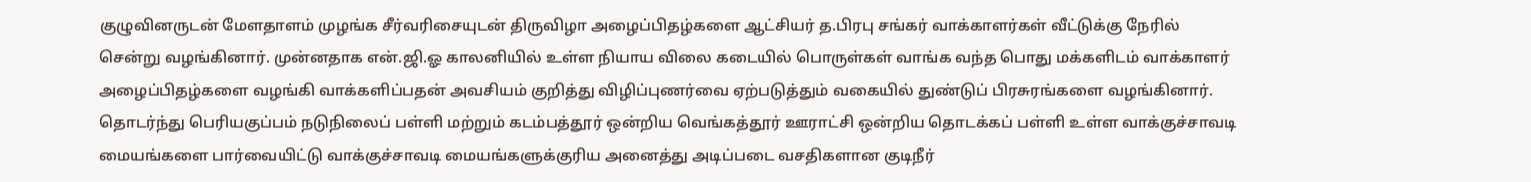குழுவினருடன் மேளதாளம் முழங்க சீர்வரிசையுடன் திருவிழா அழைப்பிதழ்களை ஆட்சியர் த.பிரபு சங்கர் வாக்காளர்கள் வீட்டுக்கு நேரில் சென்று வழங்கினார். முன்னதாக என்.ஜி.ஓ காலனியில் உள்ள நியாய விலை கடையில் பொருள்கள் வாங்க வந்த பொது மக்களிடம் வாக்காளர் அழைப்பிதழ்களை வழங்கி வாக்களிப்பதன் அவசியம் குறித்து விழிப்புணர்வை ஏற்படுத்தும் வகையில் துண்டுப் பிரசுரங்களை வழங்கினார். தொடர்ந்து பெரியகுப்பம் நடுநிலைப் பள்ளி மற்றும் கடம்பத்தூர் ஒன்றிய வெங்கத்தூர் ஊராட்சி ஒன்றிய தொடக்கப் பள்ளி உள்ள வாக்குச்சாவடி மையங்களை பார்வையிட்டு வாக்குச்சாவடி மையங்களுக்குரிய அனைத்து அடிப்படை வசதிகளான குடிநீர்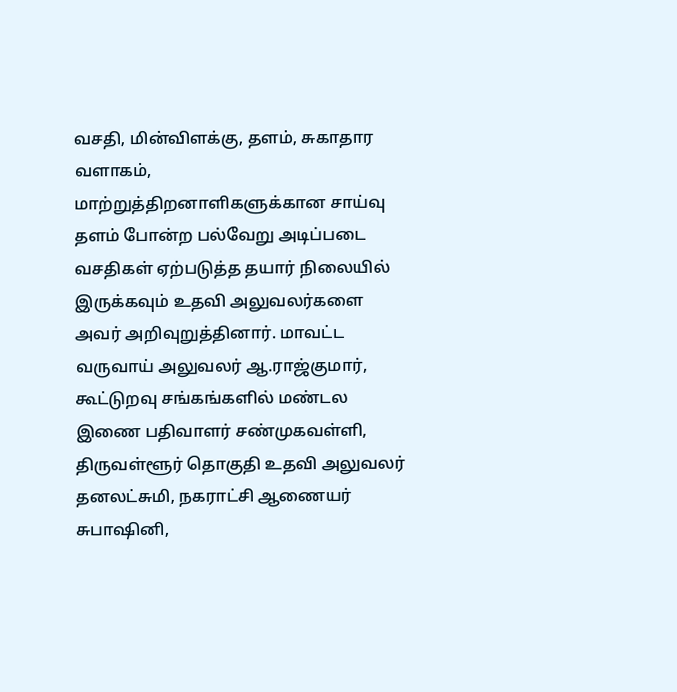வசதி, மின்விளக்கு, தளம், சுகாதார வளாகம், மாற்றுத்திறனாளிகளுக்கான சாய்வு தளம் போன்ற பல்வேறு அடிப்படை வசதிகள் ஏற்படுத்த தயார் நிலையில் இருக்கவும் உதவி அலுவலர்களை அவர் அறிவுறுத்தினார். மாவட்ட வருவாய் அலுவலர் ஆ.ராஜ்குமார், கூட்டுறவு சங்கங்களில் மண்டல இணை பதிவாளர் சண்முகவள்ளி, திருவள்ளூர் தொகுதி உதவி அலுவலர் தனலட்சுமி, நகராட்சி ஆணையர் சுபாஷினி,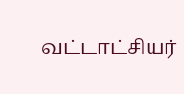வட்டாட்சியர்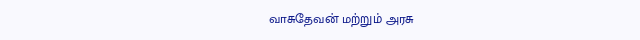வாசுதேவன் மற்றும் அரசு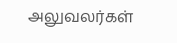அலுவலர்கள்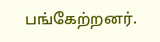பங்கேற்றனர்.